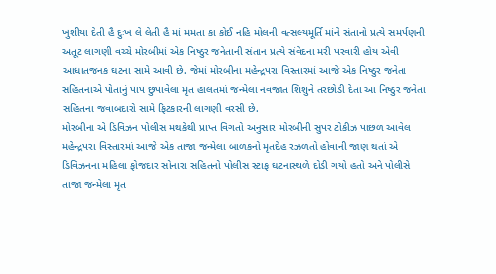ખુશીયા દેતી હૈ દુઃખ લે લેતી હૈ માં મમતા કા કોઈ નહિ મોલની વત્સલ્યમૂર્તિ માંને સંતાનો પ્રત્યે સમર્પણની અતૂટ લાગણી વચ્ચે મોરબીમાં એક નિષ્ઠુર જનેતાની સંતાન પ્રત્યે સંવેદના મરી પરવારી હોય એવી આધાતજનક ઘટના સામે આવી છે. જેમાં મોરબીના મહેન્દ્રપરા વિસ્તારમાં આજે એક નિષ્ઠુર જનેતા સહિતનાએ પોતાનું પાપ છુપાવેલા મૃત હાલતમાં જન્મેલા નવજાત શિશુને તરછોડી દેતા આ નિષ્ઠુર જનેતા સહિતના જવાબદારો સામે ફિટકારની લાગણી વરસી છે.
મોરબીના એ ડિવિઝન પોલીસ મથકેથી પ્રાપ્ત વિગતો અનુસાર મોરબીની સુપર ટોકીઝ પાછળ આવેલ મહેન્દ્રપરા વિસ્તારમાં આજે એક તાજા જન્મેલા બાળકનો મૃતદેહ રઝળતો હોવાની જાણ થતાં એ ડિવિઝનના મહિલા ફોજદાર સોનારા સહિતનો પોલીસ સ્ટાફ ઘટનાસ્થળે દોડી ગયો હતો અને પોલીસે તાજા જન્મેલા મૃત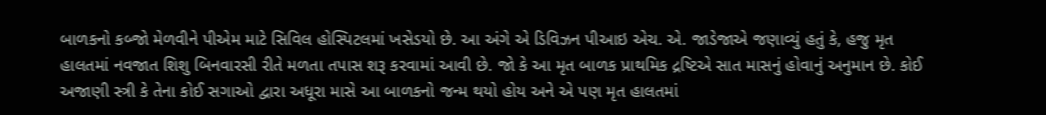બાળકનો કબ્જો મેળવીને પીએમ માટે સિવિલ હોસ્પિટલમાં ખસેડયો છે. આ અંગે એ ડિવિઝન પીઆઇ એચ. એ. જાડેજાએ જણાવ્યું હતું કે, હજુ મૃત હાલતમાં નવજાત શિશુ બિનવારસી રીતે મળતા તપાસ શરૂ કરવામાં આવી છે. જો કે આ મૃત બાળક પ્રાથમિક દ્રષ્ટિએ સાત માસનું હોવાનું અનુમાન છે. કોઈ અજાણી સ્ત્રી કે તેના કોઈ સગાઓ દ્વારા અધૂરા માસે આ બાળકનો જન્મ થયો હોય અને એ પણ મૃત હાલતમાં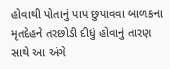હોવાથી પોતાનું પાપ છુપાવવા બાળકના મૃતદેહને તરછોડી દીધું હોવાનું તારણ સાથે આ અંગે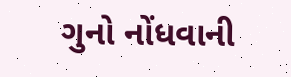ગુનો નોંધવાની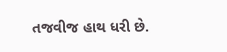તજવીજ હાથ ધરી છે.